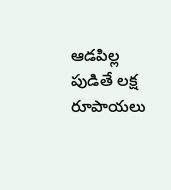ఆడపిల్ల పుడితే లక్ష రూపాయలు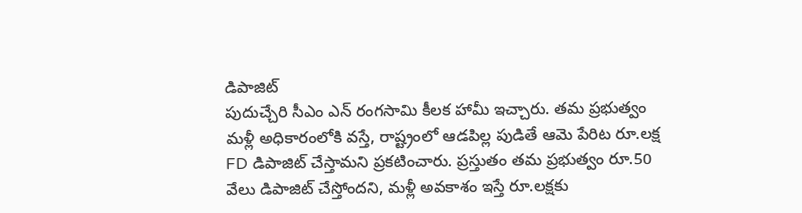డిపాజిట్
పుదుచ్చేరి సీఎం ఎన్ రంగసామి కీలక హామీ ఇచ్చారు. తమ ప్రభుత్వం మళ్లీ అధికారంలోకి వస్తే, రాష్ట్రంలో ఆడపిల్ల పుడితే ఆమె పేరిట రూ.లక్ష FD డిపాజిట్ చేస్తామని ప్రకటించారు. ప్రస్తుతం తమ ప్రభుత్వం రూ.50 వేలు డిపాజిట్ చేస్తోందని, మళ్లీ అవకాశం ఇస్తే రూ.లక్షకు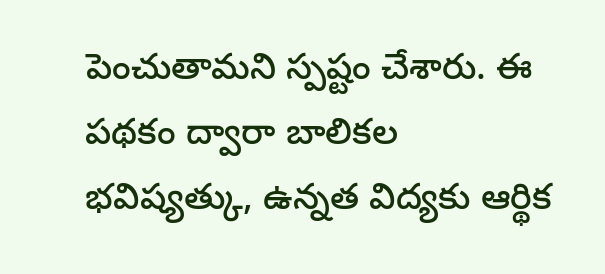పెంచుతామని స్పష్టం చేశారు. ఈ పథకం ద్వారా బాలికల భవిష్యత్కు, ఉన్నత విద్యకు ఆర్థిక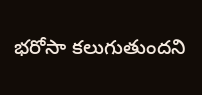భరోసా కలుగుతుందని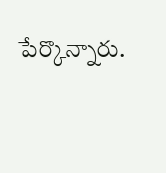పేర్కొన్నారు.